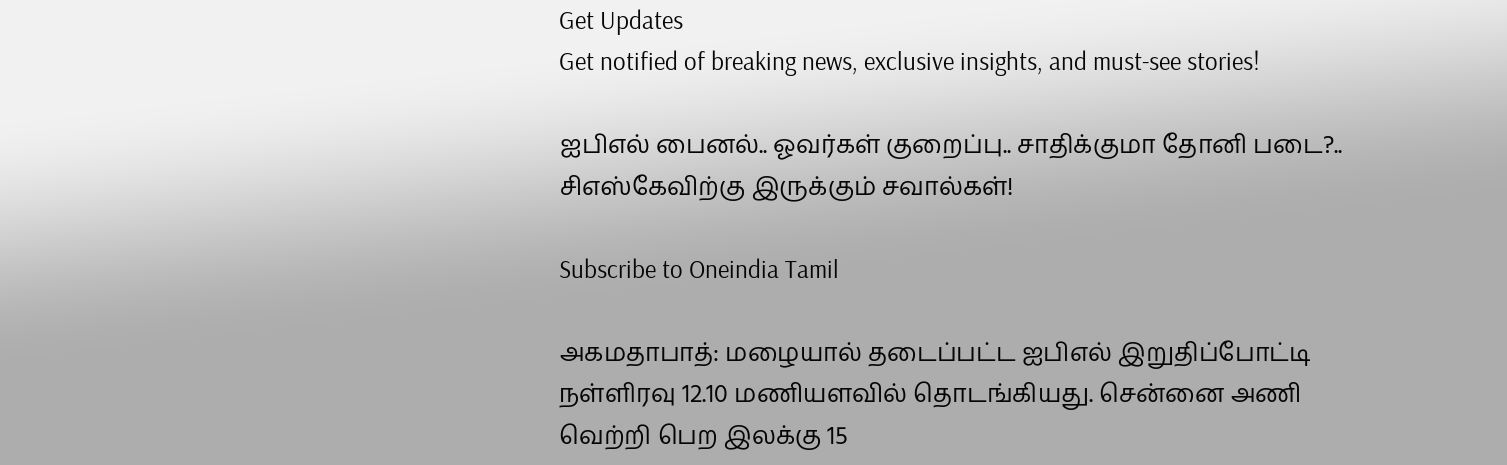Get Updates
Get notified of breaking news, exclusive insights, and must-see stories!

ஐபிஎல் பைனல்.. ஓவர்கள் குறைப்பு.. சாதிக்குமா தோனி படை?.. சிஎஸ்கேவிற்கு இருக்கும் சவால்கள்!

Subscribe to Oneindia Tamil

அகமதாபாத்: மழையால் தடைப்பட்ட ஐபிஎல் இறுதிப்போட்டி நள்ளிரவு 12.10 மணியளவில் தொடங்கியது. சென்னை அணி வெற்றி பெற இலக்கு 15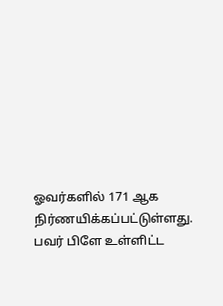ஓவர்களில் 171 ஆக நிர்ணயிக்கப்பட்டுள்ளது. பவர் பிளே உள்ளிட்ட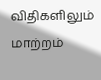விதிகளிலும் மாற்றம்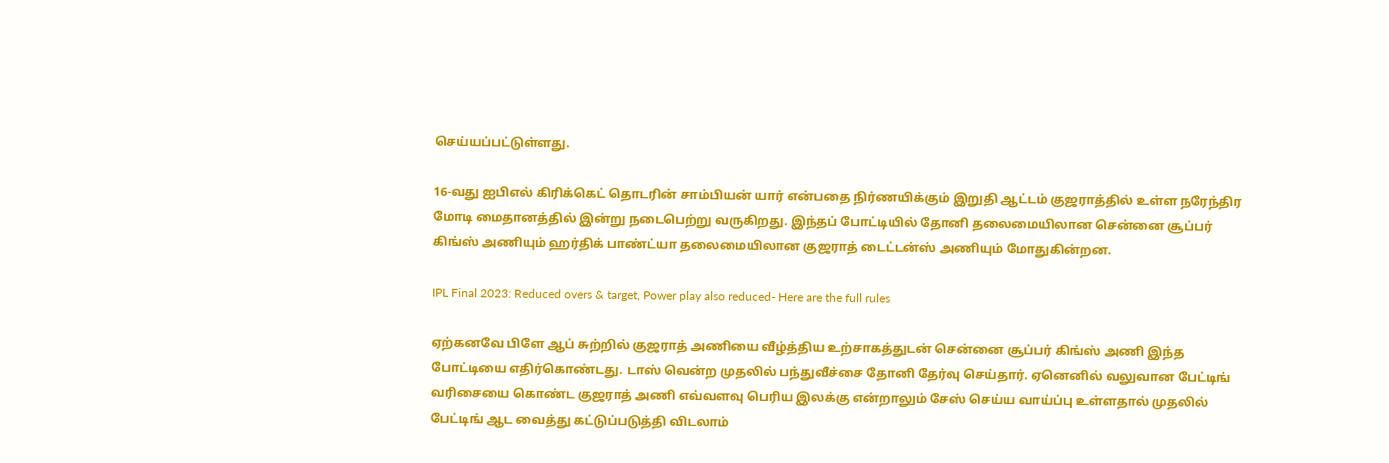செய்யப்பட்டுள்ளது.

16-வது ஐபிஎல் கிரிக்கெட் தொடரின் சாம்பியன் யார் என்பதை நிர்ணயிக்கும் இறுதி ஆட்டம் குஜராத்தில் உள்ள நரேந்திர மோடி மைதானத்தில் இன்று நடைபெற்று வருகிறது. இந்தப் போட்டியில் தோனி தலைமையிலான சென்னை சூப்பர் கிங்ஸ் அணியும் ஹர்திக் பாண்ட்யா தலைமையிலான குஜராத் டைட்டன்ஸ் அணியும் மோதுகின்றன.

IPL Final 2023: Reduced overs & target, Power play also reduced- Here are the full rules

ஏற்கனவே பிளே ஆப் சுற்றில் குஜராத் அணியை வீழ்த்திய உற்சாகத்துடன் சென்னை சூப்பர் கிங்ஸ் அணி இந்த போட்டியை எதிர்கொண்டது. டாஸ் வென்ற முதலில் பந்துவீச்சை தோனி தேர்வு செய்தார். ஏனெனில் வலுவான பேட்டிங் வரிசையை கொண்ட குஜராத் அணி எவ்வளவு பெரிய இலக்கு என்றாலும் சேஸ் செய்ய வாய்ப்பு உள்ளதால் முதலில் பேட்டிங் ஆட வைத்து கட்டுப்படுத்தி விடலாம்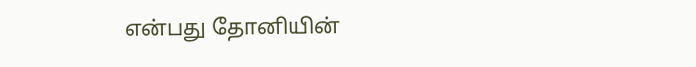என்பது தோனியின்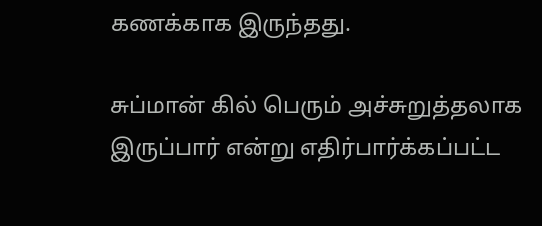கணக்காக இருந்தது.

சுப்மான் கில் பெரும் அச்சுறுத்தலாக இருப்பார் என்று எதிர்பார்க்கப்பட்ட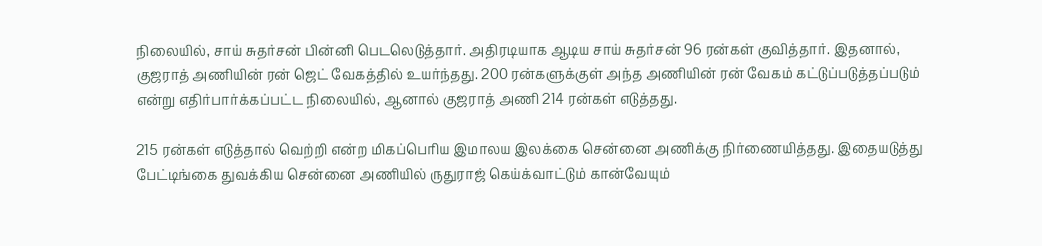நிலையில், சாய் சுதர்சன் பின்னி பெடலெடுத்தார். அதிரடியாக ஆடிய சாய் சுதர்சன் 96 ரன்கள் குவித்தார். இதனால், குஜராத் அணியின் ரன் ஜெட் வேகத்தில் உயர்ந்தது. 200 ரன்களுக்குள் அந்த அணியின் ரன் வேகம் கட்டுப்படுத்தப்படும் என்று எதிர்பார்க்கப்பட்ட நிலையில், ஆனால் குஜராத் அணி 214 ரன்கள் எடுத்தது.

215 ரன்கள் எடுத்தால் வெற்றி என்ற மிகப்பெரிய இமாலய இலக்கை சென்னை அணிக்கு நிர்ணையித்தது. இதையடுத்து பேட்டிங்கை துவக்கிய சென்னை அணியில் ருதுராஜ் கெய்க்வாட்டும் கான்வேயும்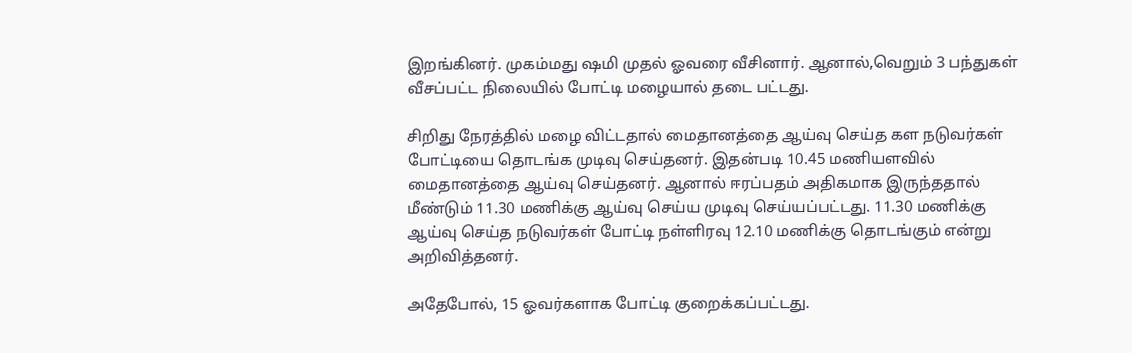இறங்கினர். முகம்மது ஷமி முதல் ஓவரை வீசினார். ஆனால்,வெறும் 3 பந்துகள் வீசப்பட்ட நிலையில் போட்டி மழையால் தடை பட்டது.

சிறிது நேரத்தில் மழை விட்டதால் மைதானத்தை ஆய்வு செய்த கள நடுவர்கள் போட்டியை தொடங்க முடிவு செய்தனர். இதன்படி 10.45 மணியளவில் மைதானத்தை ஆய்வு செய்தனர். ஆனால் ஈரப்பதம் அதிகமாக இருந்ததால் மீண்டும் 11.30 மணிக்கு ஆய்வு செய்ய முடிவு செய்யப்பட்டது. 11.30 மணிக்கு ஆய்வு செய்த நடுவர்கள் போட்டி நள்ளிரவு 12.10 மணிக்கு தொடங்கும் என்று அறிவித்தனர்.

அதேபோல், 15 ஓவர்களாக போட்டி குறைக்கப்பட்டது.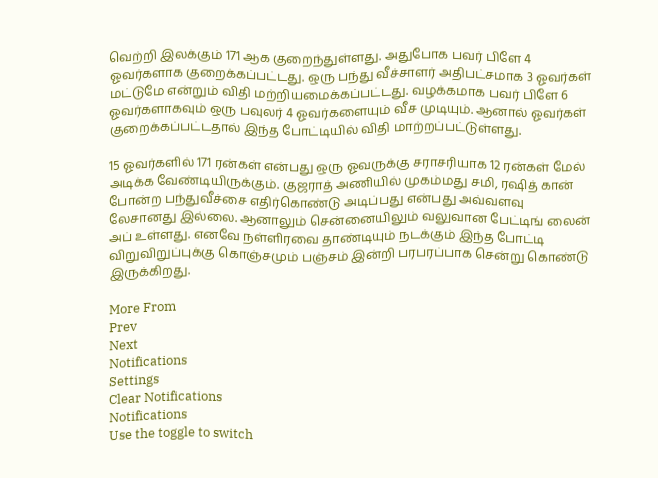வெற்றி இலக்கும் 171 ஆக குறைந்துள்ளது. அதுபோக பவர் பிளே 4 ஓவர்களாக குறைக்கப்பட்டது. ஒரு பந்து வீச்சாளர் அதிபட்சமாக 3 ஓவர்கள் மட்டுமே என்றும் விதி மற்றியமைக்கப்பட்டது. வழக்கமாக பவர் பிளே 6 ஓவர்களாகவும் ஒரு பவுலர் 4 ஓவர்களையும் வீச முடியும். ஆனால் ஓவர்கள் குறைக்கப்பட்டதால் இந்த போட்டியில் விதி மாற்றப்பட்டுள்ளது.

15 ஓவர்களில் 171 ரன்கள் என்பது ஒரு ஓவருக்கு சராசரியாக 12 ரன்கள் மேல் அடிக்க வேண்டியிருக்கும். குஜராத் அணியில் முகம்மது சமி, ரஷித் கான் போன்ற பந்துவீச்சை எதிர்கொண்டு அடிப்பது என்பது அவ்வளவு லேசானது இல்லை. ஆனாலும் சென்னையிலும் வலுவான பேட்டிங் லைன் அப் உள்ளது. எனவே நள்ளிரவை தாண்டியும் நடக்கும் இந்த போட்டி விறுவிறுப்புக்கு கொஞ்சமும் பஞ்சம் இன்றி பரபரப்பாக சென்று கொண்டு இருக்கிறது.

More From
Prev
Next
Notifications
Settings
Clear Notifications
Notifications
Use the toggle to switch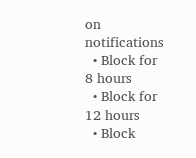on notifications
  • Block for 8 hours
  • Block for 12 hours
  • Block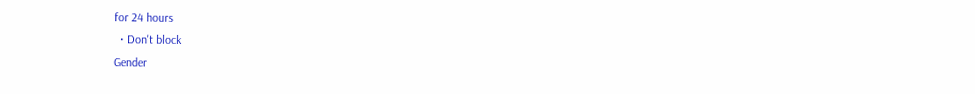for 24 hours
  • Don't block
Gender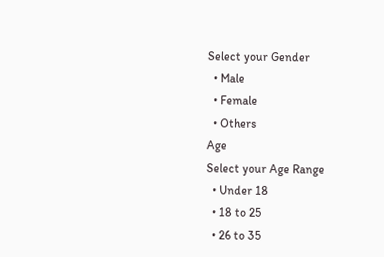Select your Gender
  • Male
  • Female
  • Others
Age
Select your Age Range
  • Under 18
  • 18 to 25
  • 26 to 35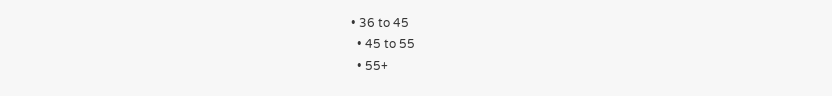• 36 to 45
  • 45 to 55
  • 55+